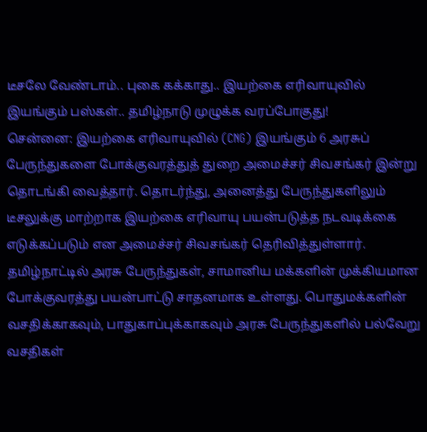டீசலே வேண்டாம்.. புகை கக்காது.. இயற்கை எரிவாயுவில் இயங்கும் பஸ்கள்.. தமிழ்நாடு முழுக்க வரப்போகுது!
சென்னை: இயற்கை எரிவாயுவில் (CNG) இயங்கும் 6 அரசுப் பேருந்துகளை போக்குவரத்துத் துறை அமைச்சர் சிவசங்கர் இன்று தொடங்கி வைத்தார். தொடர்ந்து, அனைத்து பேருந்துகளிலும் டீசலுக்கு மாற்றாக இயற்கை எரிவாயு பயன்படுத்த நடவடிக்கை எடுக்கப்படும் என அமைச்சர் சிவசங்கர் தெரிவித்துள்ளார்.
தமிழ்நாட்டில் அரசு பேருந்துகள், சாமானிய மக்களின் முக்கியமான போக்குவரத்து பயன்பாட்டு சாதனமாக உள்ளது. பொதுமக்களின் வசதிக்காகவும், பாதுகாப்புக்காகவும் அரசு பேருந்துகளில் பல்வேறு வசதிகள்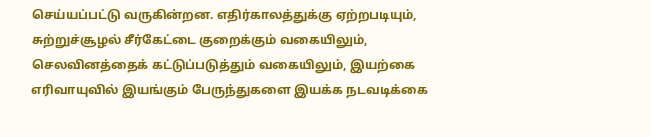செய்யப்பட்டு வருகின்றன. எதிர்காலத்துக்கு ஏற்றபடியும், சுற்றுச்சூழல் சீர்கேட்டை குறைக்கும் வகையிலும், செலவினத்தைக் கட்டுப்படுத்தும் வகையிலும், இயற்கை எரிவாயுவில் இயங்கும் பேருந்துகளை இயக்க நடவடிக்கை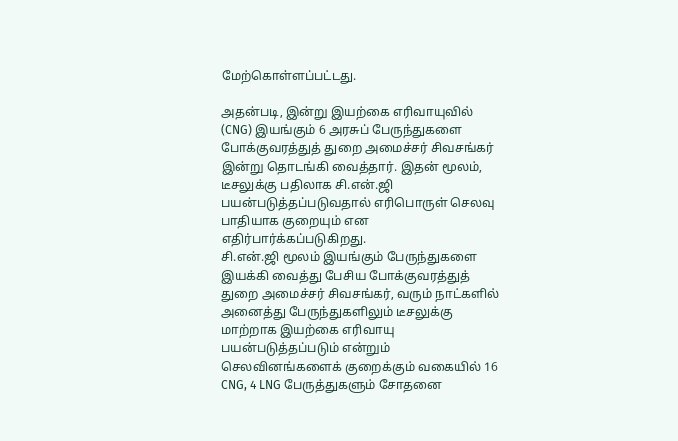மேற்கொள்ளப்பட்டது.

அதன்படி, இன்று இயற்கை எரிவாயுவில் (CNG) இயங்கும் 6 அரசுப் பேருந்துகளை போக்குவரத்துத் துறை அமைச்சர் சிவசங்கர் இன்று தொடங்கி வைத்தார். இதன் மூலம், டீசலுக்கு பதிலாக சி.என்.ஜி பயன்படுத்தப்படுவதால் எரிபொருள் செலவு பாதியாக குறையும் என எதிர்பார்க்கப்படுகிறது.
சி.என்.ஜி மூலம் இயங்கும் பேருந்துகளை இயக்கி வைத்து பேசிய போக்குவரத்துத் துறை அமைச்சர் சிவசங்கர், வரும் நாட்களில் அனைத்து பேருந்துகளிலும் டீசலுக்கு மாற்றாக இயற்கை எரிவாயு பயன்படுத்தப்படும் என்றும் செலவினங்களைக் குறைக்கும் வகையில் 16 CNG, 4 LNG பேருத்துகளும் சோதனை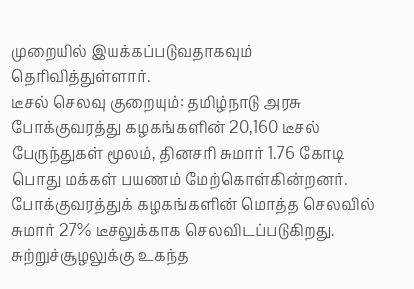முறையில் இயக்கப்படுவதாகவும் தெரிவித்துள்ளார்.
டீசல் செலவு குறையும்: தமிழ்நாடு அரசு போக்குவரத்து கழகங்களின் 20,160 டீசல் பேருந்துகள் மூலம், தினசரி சுமார் 1.76 கோடி பொது மக்கள் பயணம் மேற்கொள்கின்றனர். போக்குவரத்துக் கழகங்களின் மொத்த செலவில் சுமார் 27% டீசலுக்காக செலவிடப்படுகிறது. சுற்றுச்சூழலுக்கு உகந்த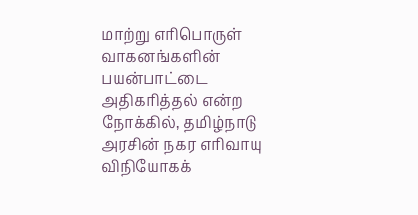மாற்று எரிபொருள் வாகனங்களின் பயன்பாட்டை அதிகரித்தல் என்ற நோக்கில், தமிழ்நாடு அரசின் நகர எரிவாயு விநியோகக்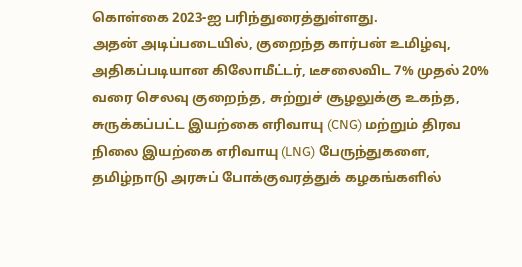கொள்கை 2023-ஐ பரிந்துரைத்துள்ளது.
அதன் அடிப்படையில், குறைந்த கார்பன் உமிழ்வு, அதிகப்படியான கிலோமீட்டர், டீசலைவிட 7% முதல் 20% வரை செலவு குறைந்த, சுற்றுச் சூழலுக்கு உகந்த, சுருக்கப்பட்ட இயற்கை எரிவாயு (CNG) மற்றும் திரவ நிலை இயற்கை எரிவாயு (LNG) பேருந்துகளை, தமிழ்நாடு அரசுப் போக்குவரத்துக் கழகங்களில்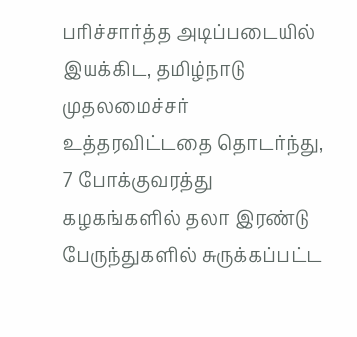பரிச்சார்த்த அடிப்படையில் இயக்கிட, தமிழ்நாடு முதலமைச்சர் உத்தரவிட்டதை தொடர்ந்து, 7 போக்குவரத்து கழகங்களில் தலா இரண்டு பேருந்துகளில் சுருக்கப்பட்ட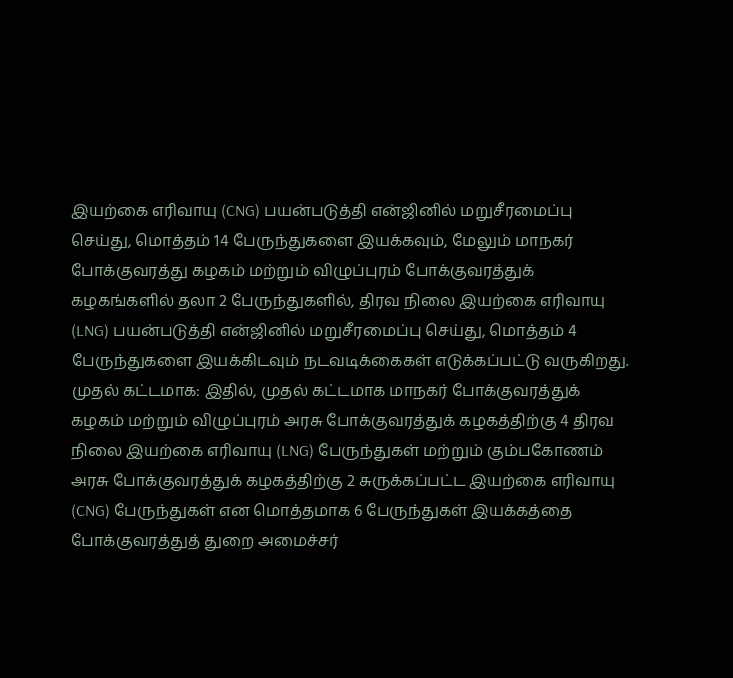இயற்கை எரிவாயு (CNG) பயன்படுத்தி என்ஜினில் மறுசீரமைப்பு செய்து, மொத்தம் 14 பேருந்துகளை இயக்கவும், மேலும் மாநகர் போக்குவரத்து கழகம் மற்றும் விழுப்புரம் போக்குவரத்துக் கழகங்களில் தலா 2 பேருந்துகளில், திரவ நிலை இயற்கை எரிவாயு (LNG) பயன்படுத்தி என்ஜினில் மறுசீரமைப்பு செய்து, மொத்தம் 4 பேருந்துகளை இயக்கிடவும் நடவடிக்கைகள் எடுக்கப்பட்டு வருகிறது.
முதல் கட்டமாக: இதில், முதல் கட்டமாக மாநகர் போக்குவரத்துக் கழகம் மற்றும் விழுப்புரம் அரசு போக்குவரத்துக் கழகத்திற்கு 4 திரவ நிலை இயற்கை எரிவாயு (LNG) பேருந்துகள் மற்றும் கும்பகோணம் அரசு போக்குவரத்துக் கழகத்திற்கு 2 சுருக்கப்பட்ட இயற்கை எரிவாயு (CNG) பேருந்துகள் என மொத்தமாக 6 பேருந்துகள் இயக்கத்தை போக்குவரத்துத் துறை அமைச்சர்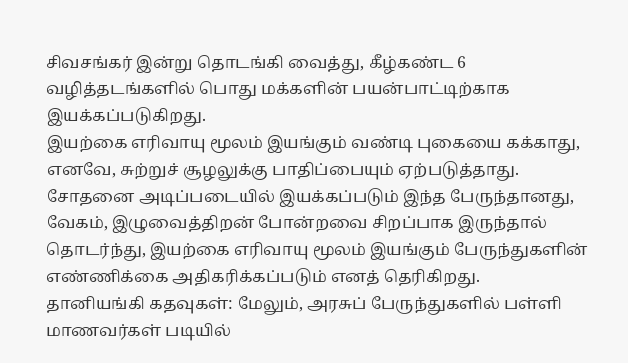சிவசங்கர் இன்று தொடங்கி வைத்து, கீழ்கண்ட 6 வழித்தடங்களில் பொது மக்களின் பயன்பாட்டிற்காக இயக்கப்படுகிறது.
இயற்கை எரிவாயு மூலம் இயங்கும் வண்டி புகையை கக்காது, எனவே, சுற்றுச் சூழலுக்கு பாதிப்பையும் ஏற்படுத்தாது. சோதனை அடிப்படையில் இயக்கப்படும் இந்த பேருந்தானது, வேகம், இழுவைத்திறன் போன்றவை சிறப்பாக இருந்தால் தொடர்ந்து, இயற்கை எரிவாயு மூலம் இயங்கும் பேருந்துகளின் எண்ணிக்கை அதிகரிக்கப்படும் எனத் தெரிகிறது.
தானியங்கி கதவுகள்: மேலும், அரசுப் பேருந்துகளில் பள்ளி மாணவர்கள் படியில்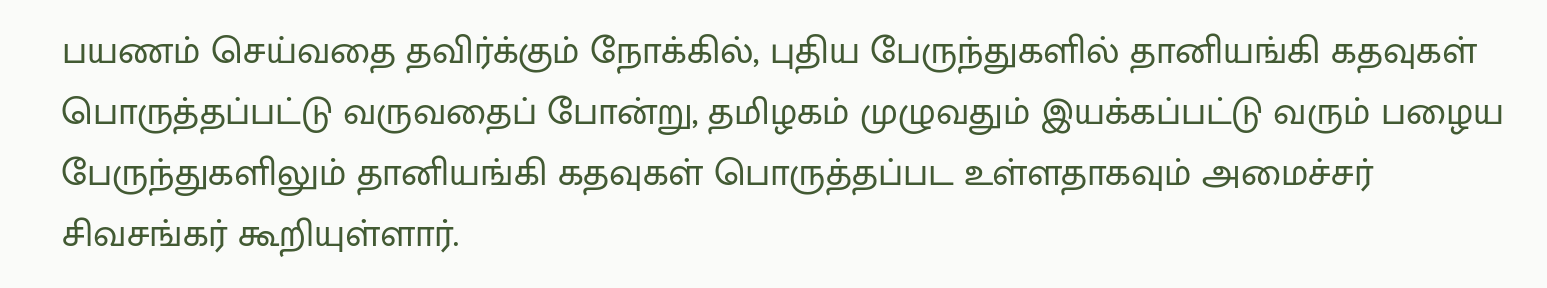பயணம் செய்வதை தவிர்க்கும் நோக்கில், புதிய பேருந்துகளில் தானியங்கி கதவுகள் பொருத்தப்பட்டு வருவதைப் போன்று, தமிழகம் முழுவதும் இயக்கப்பட்டு வரும் பழைய பேருந்துகளிலும் தானியங்கி கதவுகள் பொருத்தப்பட உள்ளதாகவும் அமைச்சர் சிவசங்கர் கூறியுள்ளார்.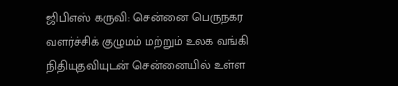ஜிபிஎஸ் கருவி: சென்னை பெருநகர வளர்ச்சிக் குழுமம் மற்றும் உலக வங்கி நிதியுதவியுடன் சென்னையில் உள்ள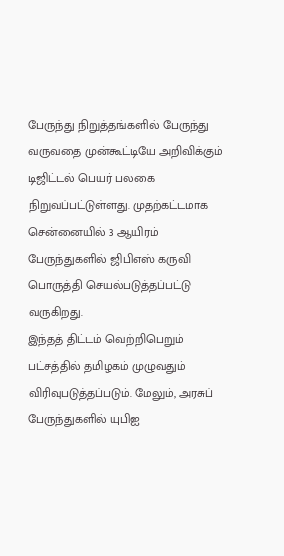பேருந்து நிறுத்தங்களில் பேருந்து வருவதை முன்கூட்டியே அறிவிக்கும் டிஜிட்டல் பெயர் பலகை நிறுவப்பட்டுள்ளது. முதற்கட்டமாக சென்னையில் 3 ஆயிரம் பேருந்துகளில் ஜிபிஎஸ் கருவி பொருத்தி செயல்படுத்தப்பட்டு வருகிறது.
இந்தத் திட்டம் வெற்றிபெறும் பட்சத்தில் தமிழகம் முழுவதும் விரிவுபடுத்தப்படும். மேலும், அரசுப் பேருந்துகளில் யுபிஐ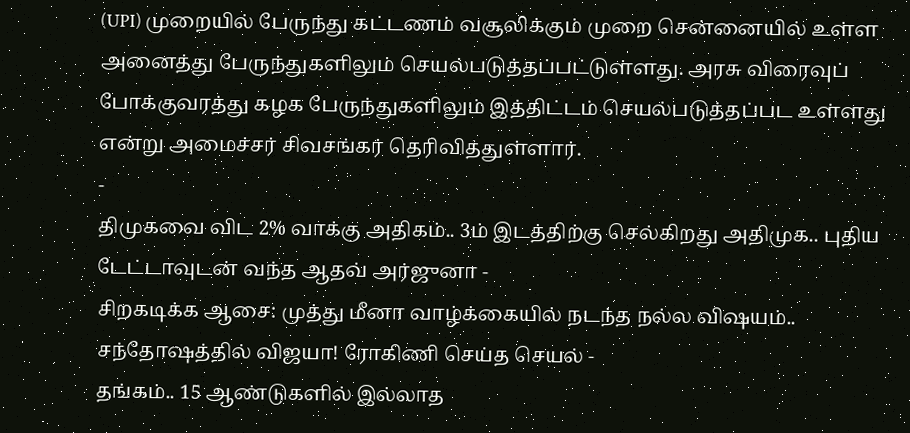(UPI) முறையில் பேருந்து கட்டணம் வசூலிக்கும் முறை சென்னையில் உள்ள அனைத்து பேருந்துகளிலும் செயல்படுத்தப்பட்டுள்ளது. அரசு விரைவுப் போக்குவரத்து கழக பேருந்துகளிலும் இத்திட்டம் செயல்படுத்தப்பட உள்ளது என்று அமைச்சர் சிவசங்கர் தெரிவித்துள்ளார்.
-
திமுகவை விட 2% வாக்கு அதிகம்.. 3ம் இடத்திற்கு செல்கிறது அதிமுக.. புதிய டேட்டாவுடன் வந்த ஆதவ் அர்ஜுனா -
சிறகடிக்க ஆசை: முத்து மீனா வாழ்க்கையில் நடந்த நல்ல விஷயம்.. சந்தோஷத்தில் விஜயா! ரோகிணி செய்த செயல் -
தங்கம்.. 15 ஆண்டுகளில் இல்லாத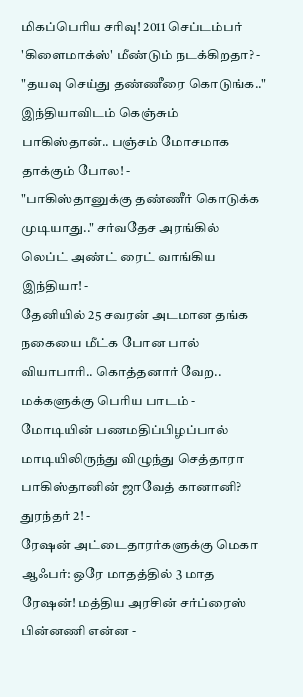மிகப்பெரிய சரிவு! 2011 செப்டம்பர் 'கிளைமாக்ஸ்' மீண்டும் நடக்கிறதா? -
"தயவு செய்து தண்ணீரை கொடுங்க.." இந்தியாவிடம் கெஞ்சும் பாகிஸ்தான்.. பஞ்சம் மோசமாக தாக்கும் போல! -
"பாகிஸ்தானுக்கு தண்ணீர் கொடுக்க முடியாது.." சர்வதேச அரங்கில் லெப்ட் அண்ட் ரைட் வாங்கிய இந்தியா! -
தேனியில் 25 சவரன் அடமான தங்க நகையை மீட்க போன பால் வியாபாரி.. கொத்தனார் வேற.. மக்களுக்கு பெரிய பாடம் -
மோடியின் பணமதிப்பிழப்பால் மாடியிலிருந்து விழுந்து செத்தாரா பாகிஸ்தானின் ஜாவேத் கானானி? துரந்தர் 2! -
ரேஷன் அட்டைதாரர்களுக்கு மெகா ஆஃபர்: ஒரே மாதத்தில் 3 மாத ரேஷன்! மத்திய அரசின் சர்ப்ரைஸ் பின்னணி என்ன -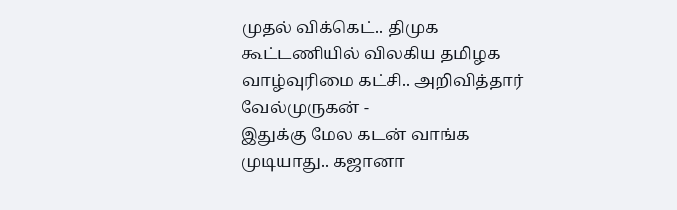முதல் விக்கெட்.. திமுக கூட்டணியில் விலகிய தமிழக வாழ்வுரிமை கட்சி.. அறிவித்தார் வேல்முருகன் -
இதுக்கு மேல கடன் வாங்க முடியாது.. கஜானா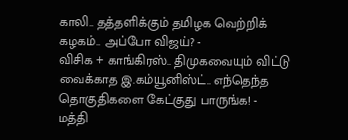காலி.. தத்தளிக்கும் தமிழக வெற்றிக் கழகம்.. அப்போ விஜய்? -
விசிக + காங்கிரஸ்.. திமுகவையும் விட்டு வைக்காத இ.கம்யூனிஸ்ட்.. எந்தெந்த தொகுதிகளை கேட்குது பாருங்க! -
மத்தி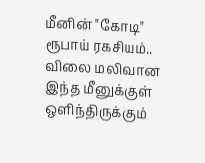மீனின் "கோடி" ரூபாய் ரகசியம்.. விலை மலிவான இந்த மீனுக்குள் ஒளிந்திருக்கும்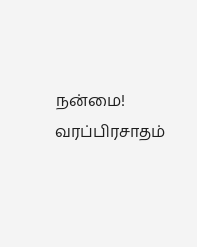நன்மை! வரப்பிரசாதம்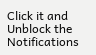Click it and Unblock the Notifications